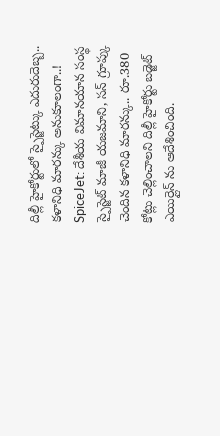దిల్లీ హైకోర్టులో స్పైస్జెట్కు ఎదురుదెబ్బ.. కళానిధి మారన్కు అనుకూలంగా..!
SpiceJet: దేశీయ విమానయాన సంస్థ స్పైస్జెట్ మాజీ యజమాని, సన్ గ్రూప్కు చెందిన కళానిధి మారన్కు.. రూ.380 కోట్లు చెల్లించాలని దిల్లీ హైకోర్టు బడ్జెట్ ఎయిర్లైన్ ను ఆదేశించింది.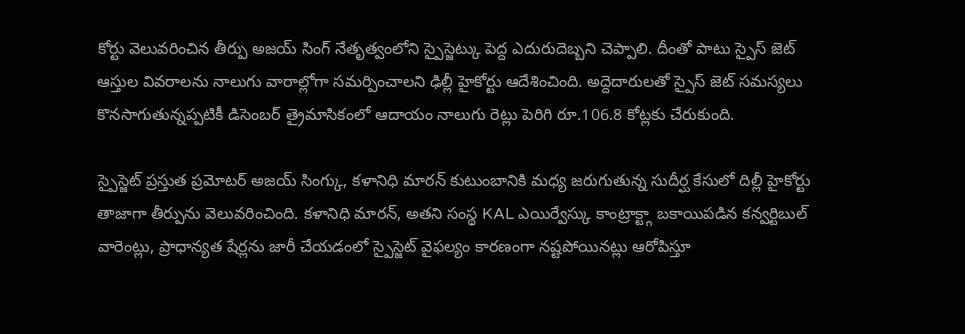కోర్టు వెలువరించిన తీర్పు అజయ్ సింగ్ నేతృత్వంలోని స్పైస్జెట్కు పెద్ద ఎదురుదెబ్బని చెప్పాలి. దీంతో పాటు స్పైస్ జెట్ ఆస్తుల వివరాలను నాలుగు వారాల్లోగా సమర్పించాలని ఢిల్లీ హైకోర్టు ఆదేశించింది. అద్దెదారులతో స్పైస్ జెట్ సమస్యలు కొనసాగుతున్నప్పటికీ డిసెంబర్ త్రైమాసికంలో ఆదాయం నాలుగు రెట్లు పెరిగి రూ.106.8 కోట్లకు చేరుకుంది.

స్పైస్జెట్ ప్రస్తుత ప్రమోటర్ అజయ్ సింగ్కు, కళానిధి మారన్ కుటుంబానికి మధ్య జరుగుతున్న సుదీర్ఘ కేసులో దిల్లీ హైకోర్టు తాజాగా తీర్పును వెలువరించింది. కళానిధి మారన్, అతని సంస్థ KAL ఎయిర్వేస్కు కాంట్రాక్ట్గా బకాయిపడిన కన్వర్టిబుల్ వారెంట్లు, ప్రాధాన్యత షేర్లను జారీ చేయడంలో స్పైస్జెట్ వైఫల్యం కారణంగా నష్టపోయినట్లు ఆరోపిస్తూ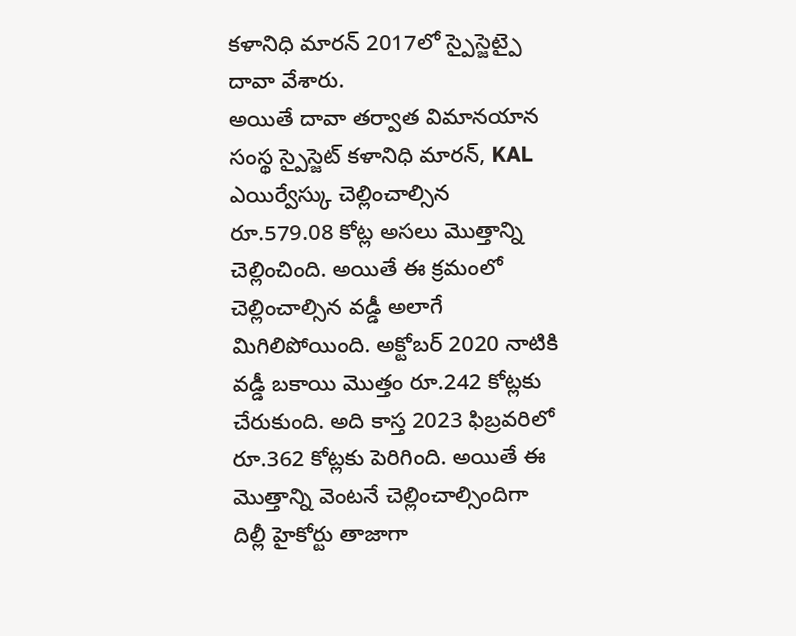కళానిధి మారన్ 2017లో స్పైస్జెట్పై దావా వేశారు.
అయితే దావా తర్వాత విమానయాన సంస్థ స్పైస్జెట్ కళానిధి మారన్, KAL ఎయిర్వేస్కు చెల్లించాల్సిన రూ.579.08 కోట్ల అసలు మొత్తాన్ని చెల్లించింది. అయితే ఈ క్రమంలో చెల్లించాల్సిన వడ్డీ అలాగే మిగిలిపోయింది. అక్టోబర్ 2020 నాటికి వడ్డీ బకాయి మెుత్తం రూ.242 కోట్లకు చేరుకుంది. అది కాస్త 2023 ఫిబ్రవరిలో రూ.362 కోట్లకు పెరిగింది. అయితే ఈ మెుత్తాన్ని వెంటనే చెల్లించాల్సిందిగా దిల్లీ హైకోర్టు తాజాగా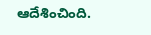ఆదేశించింది.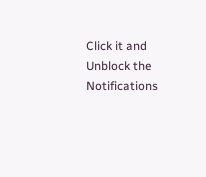Click it and Unblock the Notifications